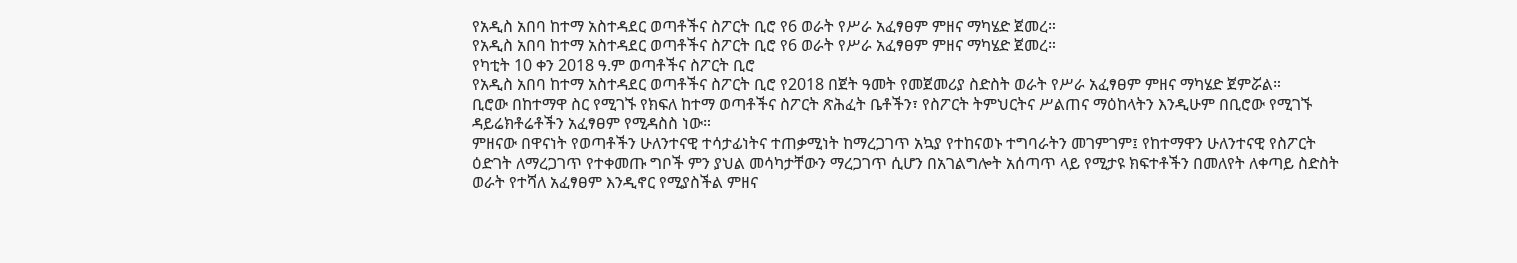የአዲስ አበባ ከተማ አስተዳደር ወጣቶችና ስፖርት ቢሮ የ6 ወራት የሥራ አፈፃፀም ምዘና ማካሄድ ጀመረ።
የአዲስ አበባ ከተማ አስተዳደር ወጣቶችና ስፖርት ቢሮ የ6 ወራት የሥራ አፈፃፀም ምዘና ማካሄድ ጀመረ።
የካቲት 10 ቀን 2018 ዓ.ም ወጣቶችና ስፖርት ቢሮ
የአዲስ አበባ ከተማ አስተዳደር ወጣቶችና ስፖርት ቢሮ የ2018 በጀት ዓመት የመጀመሪያ ስድስት ወራት የሥራ አፈፃፀም ምዘና ማካሄድ ጀምሯል።
ቢሮው በከተማዋ ስር የሚገኙ የክፍለ ከተማ ወጣቶችና ስፖርት ጽሕፈት ቤቶችን፣ የስፖርት ትምህርትና ሥልጠና ማዕከላትን እንዲሁም በቢሮው የሚገኙ ዳይሬክቶሬቶችን አፈፃፀም የሚዳስስ ነው።
ምዘናው በዋናነት የወጣቶችን ሁለንተናዊ ተሳታፊነትና ተጠቃሚነት ከማረጋገጥ አኳያ የተከናወኑ ተግባራትን መገምገም፤ የከተማዋን ሁለንተናዊ የስፖርት ዕድገት ለማረጋገጥ የተቀመጡ ግቦች ምን ያህል መሳካታቸውን ማረጋገጥ ሲሆን በአገልግሎት አሰጣጥ ላይ የሚታዩ ክፍተቶችን በመለየት ለቀጣይ ስድስት ወራት የተሻለ አፈፃፀም እንዲኖር የሚያስችል ምዘና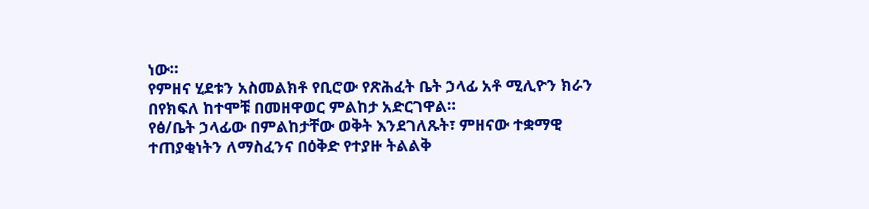ነው።
የምዘና ሂደቱን አስመልክቶ የቢሮው የጽሕፈት ቤት ኃላፊ አቶ ሚሊዮን ክራን በየክፍለ ከተሞቹ በመዘዋወር ምልከታ አድርገዋል።
የፅ/ቤት ኃላፊው በምልከታቸው ወቅት እንደገለጹት፣ ምዘናው ተቋማዊ ተጠያቂነትን ለማስፈንና በዕቅድ የተያዙ ትልልቅ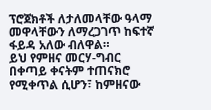ፕሮጀክቶች ለታለመላቸው ዓላማ መዋላቸውን ለማረጋገጥ ከፍተኛ ፋይዳ አለው ብለዋል።
ይህ የምዘና መርሃ-ግብር በቀጣይ ቀናትም ተጠናክሮ የሚቀጥል ሲሆን፣ ከምዘናው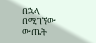በኋላ በሚገኘው ውጤት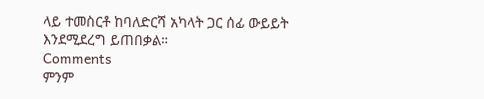ላይ ተመስርቶ ከባለድርሻ አካላት ጋር ሰፊ ውይይት እንደሚደረግ ይጠበቃል።
Comments
ምንም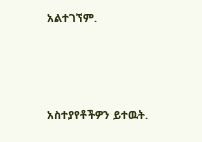አልተገኘም.





አስተያየቶችዎን ይተዉት.